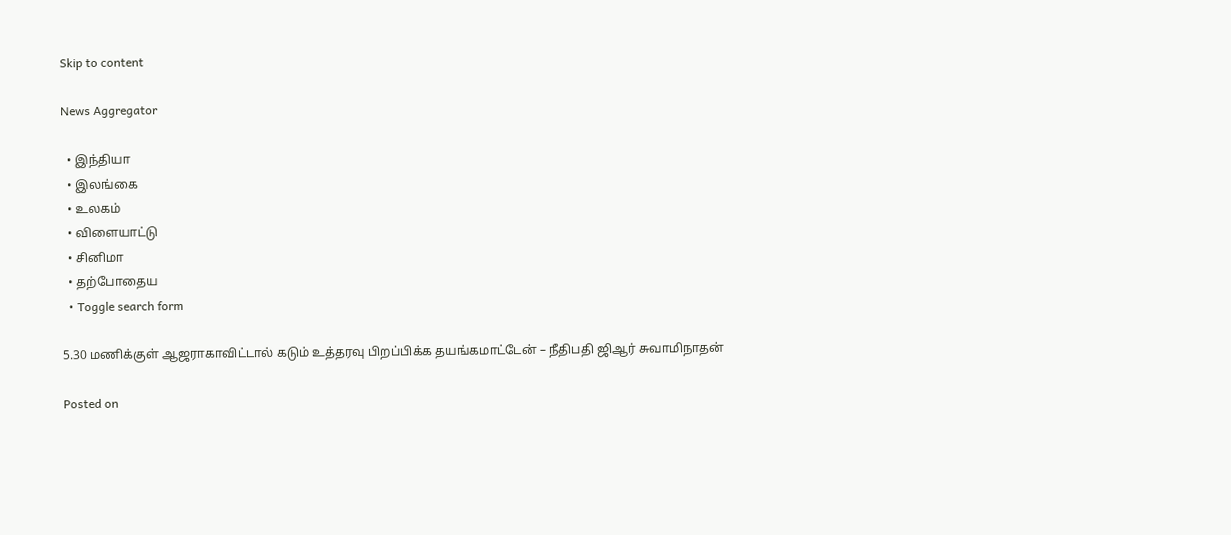Skip to content

News Aggregator

  • இந்தியா
  • இலங்கை
  • உலகம்
  • விளையாட்டு
  • சினிமா
  • தற்போதைய
  • Toggle search form

5.30 மணிக்குள் ஆஜராகாவிட்டால் கடும் உத்தரவு பிறப்பிக்க தயங்கமாட்டேன் – நீதிபதி ஜிஆர் சுவாமிநாதன்

Posted on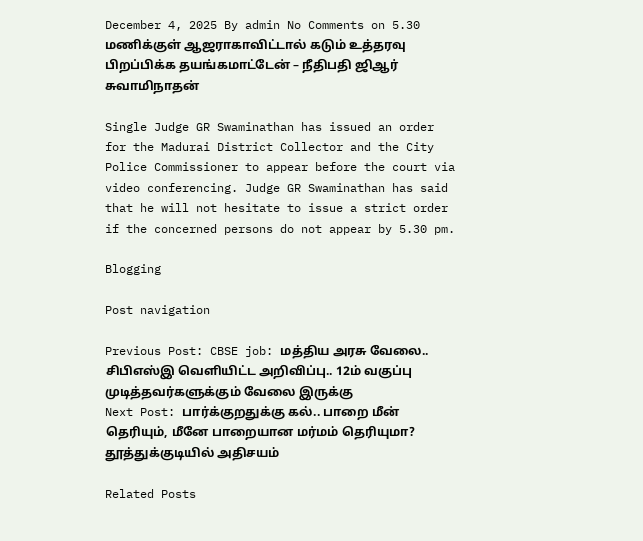December 4, 2025 By admin No Comments on 5.30 மணிக்குள் ஆஜராகாவிட்டால் கடும் உத்தரவு பிறப்பிக்க தயங்கமாட்டேன் – நீதிபதி ஜிஆர் சுவாமிநாதன்

Single Judge GR Swaminathan has issued an order for the Madurai District Collector and the City Police Commissioner to appear before the court via video conferencing. Judge GR Swaminathan has said that he will not hesitate to issue a strict order if the concerned persons do not appear by 5.30 pm.

Blogging

Post navigation

Previous Post: CBSE job: மத்திய அரசு வேலை.. சிபிஎஸ்இ வெளியிட்ட அறிவிப்பு.. 12ம் வகுப்பு முடித்தவர்களுக்கும் வேலை இருக்கு
Next Post: பார்க்குறதுக்கு கல்.. பாறை மீன் தெரியும், மீனே பாறையான மர்மம் தெரியுமா? தூத்துக்குடியில் அதிசயம்

Related Posts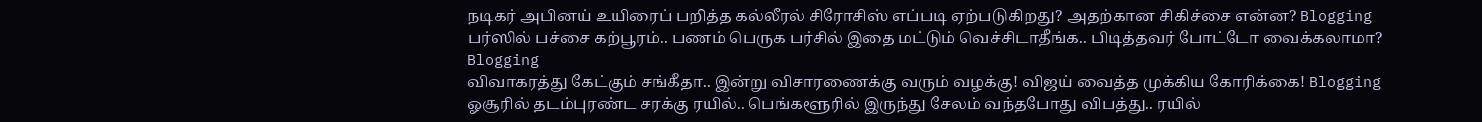நடிகர் அபினய் உயிரைப் பறித்த கல்லீரல் சிரோசிஸ் எப்படி ஏற்படுகிறது? அதற்கான சிகிச்சை என்ன? Blogging
பர்ஸில் பச்சை கற்பூரம்.. பணம் பெருக பர்சில் இதை மட்டும் வெச்சிடாதீங்க.. பிடித்தவர் போட்டோ வைக்கலாமா? Blogging
விவாகரத்து கேட்கும் சங்கீதா.. இன்று விசாரணைக்கு வரும் வழக்கு! விஜய் வைத்த முக்கிய கோரிக்கை! Blogging
ஓசூரில் தடம்புரண்ட சரக்கு ரயில்.. பெங்களூரில் இருந்து சேலம் வந்தபோது விபத்து.. ரயில்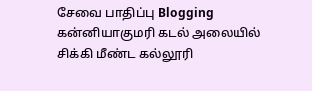சேவை பாதிப்பு Blogging
கன்னியாகுமரி கடல் அலையில் சிக்கி மீண்ட கல்லூரி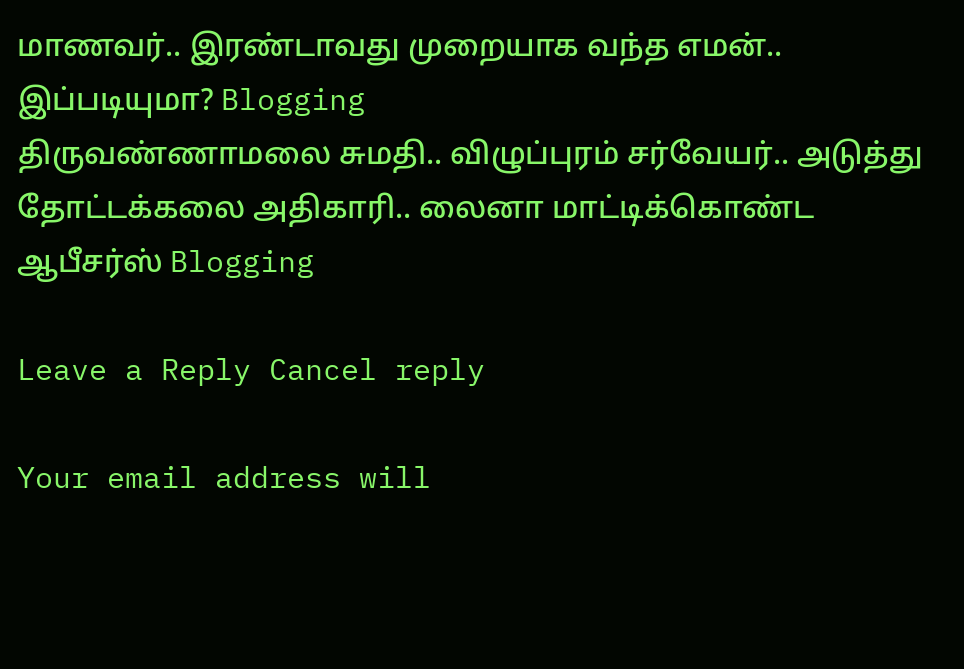மாணவர்.. இரண்டாவது முறையாக வந்த எமன்.. இப்படியுமா? Blogging
திருவண்ணாமலை சுமதி.. விழுப்புரம் சர்வேயர்.. அடுத்து தோட்டக்கலை அதிகாரி.. லைனா மாட்டிக்கொண்ட ஆபீசர்ஸ் Blogging

Leave a Reply Cancel reply

Your email address will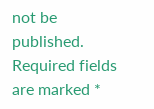not be published. Required fields are marked *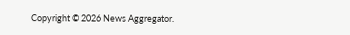Copyright © 2026 News Aggregator.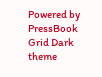Powered by PressBook Grid Dark theme